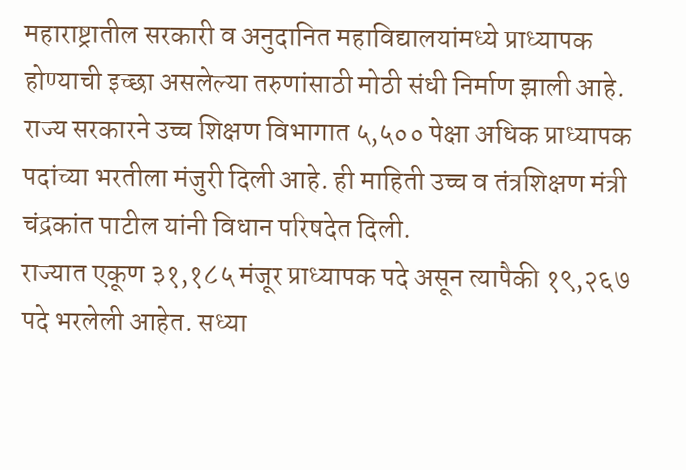महाराष्ट्रातील सरकारी व अनुदानित महाविद्यालयांमध्ये प्राध्यापक होण्याची इच्छा असलेल्या तरुणांसाठी मोठी संधी निर्माण झाली आहे. राज्य सरकारने उच्च शिक्षण विभागात ५,५०० पेक्षा अधिक प्राध्यापक पदांच्या भरतीला मंजुरी दिली आहे. ही माहिती उच्च व तंत्रशिक्षण मंत्री चंद्रकांत पाटील यांनी विधान परिषदेत दिली.
राज्यात एकूण ३१,१८५ मंजूर प्राध्यापक पदे असून त्यापैकी १९,२६७ पदे भरलेली आहेत. सध्या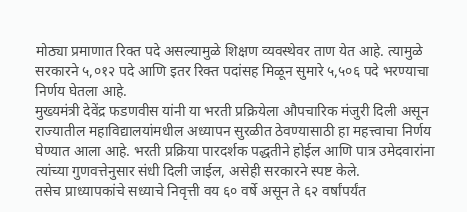मोठ्या प्रमाणात रिक्त पदे असल्यामुळे शिक्षण व्यवस्थेवर ताण येत आहे. त्यामुळे सरकारने ५,०१२ पदे आणि इतर रिक्त पदांसह मिळून सुमारे ५,५०६ पदे भरण्याचा निर्णय घेतला आहे.
मुख्यमंत्री देवेंद्र फडणवीस यांनी या भरती प्रक्रियेला औपचारिक मंजुरी दिली असून राज्यातील महाविद्यालयांमधील अध्यापन सुरळीत ठेवण्यासाठी हा महत्त्वाचा निर्णय घेण्यात आला आहे. भरती प्रक्रिया पारदर्शक पद्धतीने होईल आणि पात्र उमेदवारांना त्यांच्या गुणवत्तेनुसार संधी दिली जाईल, असेही सरकारने स्पष्ट केले.
तसेच प्राध्यापकांचे सध्याचे निवृत्ती वय ६० वर्षे असून ते ६२ वर्षांपर्यंत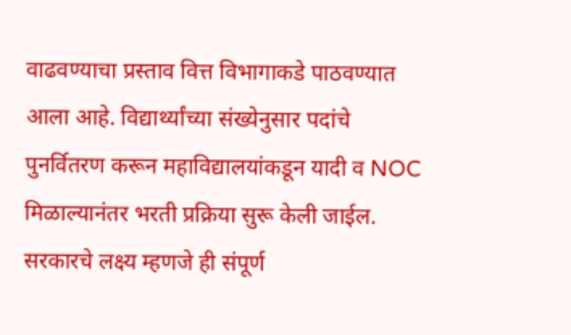वाढवण्याचा प्रस्ताव वित्त विभागाकडे पाठवण्यात आला आहे. विद्यार्थ्यांच्या संख्येनुसार पदांचे पुनर्वितरण करून महाविद्यालयांकडून यादी व NOC मिळाल्यानंतर भरती प्रक्रिया सुरू केली जाईल.
सरकारचे लक्ष्य म्हणजे ही संपूर्ण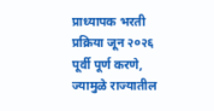प्राध्यापक भरती प्रक्रिया जून २०२६ पूर्वी पूर्ण करणे, ज्यामुळे राज्यातील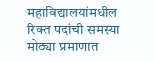महाविद्यालयांमधील रिक्त पदांची समस्या मोठ्या प्रमाणात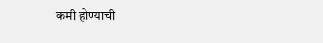कमी होण्याची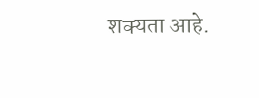शक्यता आहे.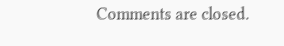Comments are closed.